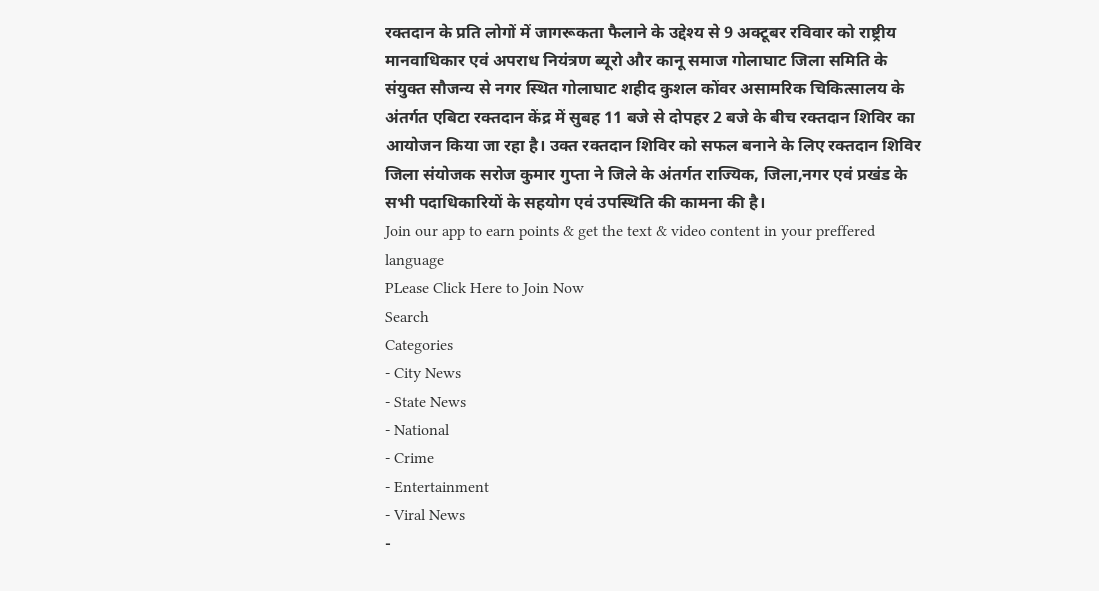रक्तदान के प्रति लोगों में जागरूकता फैलाने के उद्देश्य से 9 अक्टूबर रविवार को राष्ट्रीय मानवाधिकार एवं अपराध नियंत्रण ब्यूरो और कानू समाज गोलाघाट जिला समिति के संयुक्त सौजन्य से नगर स्थित गोलाघाट शहीद कुशल कोंवर असामरिक चिकित्सालय के अंतर्गत एबिटा रक्तदान केंद्र में सुबह 11 बजे से दोपहर 2 बजे के बीच रक्तदान शिविर का आयोजन किया जा रहा है। उक्त रक्तदान शिविर को सफल बनाने के लिए रक्तदान शिविर जिला संयोजक सरोज कुमार गुप्ता ने जिले के अंतर्गत राज्यिक, जिला,नगर एवं प्रखंड के सभी पदाधिकारियों के सहयोग एवं उपस्थिति की कामना की है।
Join our app to earn points & get the text & video content in your preffered language
PLease Click Here to Join Now
Search
Categories
- City News
- State News
- National
- Crime
- Entertainment
- Viral News
-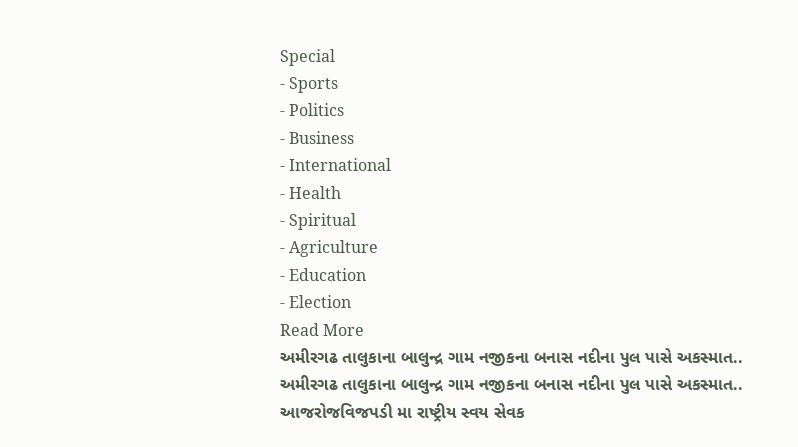Special
- Sports
- Politics
- Business
- International
- Health
- Spiritual
- Agriculture
- Education
- Election
Read More
અમીરગઢ તાલુકાના બાલુન્દ્ર ગામ નજીકના બનાસ નદીના પુલ પાસે અકસ્માત..
અમીરગઢ તાલુકાના બાલુન્દ્ર ગામ નજીકના બનાસ નદીના પુલ પાસે અકસ્માત..
આજરોજવિજપડી મા રાષ્ટ્રીય સ્વય સેવક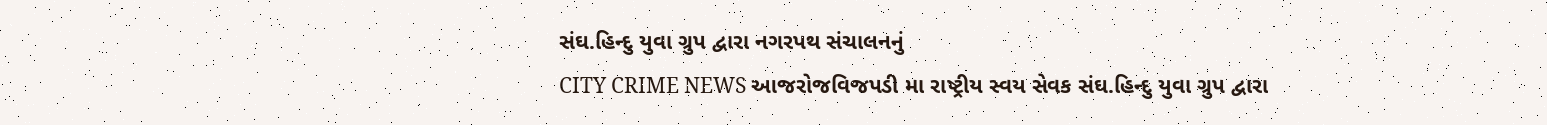સંઘ.હિન્દુ યુવા ગ્રુપ દ્વારા નગરપથ સંચાલનનું
CITY CRIME NEWS આજરોજવિજપડી મા રાષ્ટ્રીય સ્વય સેવક સંઘ.હિન્દુ યુવા ગ્રુપ દ્વારા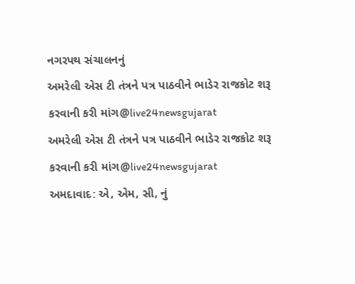નગરપથ સંચાલનનું
અમરેલી એસ ટી તંત્રને પત્ર પાઠવીને ભાડેર રાજકોટ શરૂ કરવાની કરી માંગ@live24newsgujarat
અમરેલી એસ ટી તંત્રને પત્ર પાઠવીને ભાડેર રાજકોટ શરૂ કરવાની કરી માંગ@live24newsgujarat
અમદાવાદ: એ, એમ, સી, નું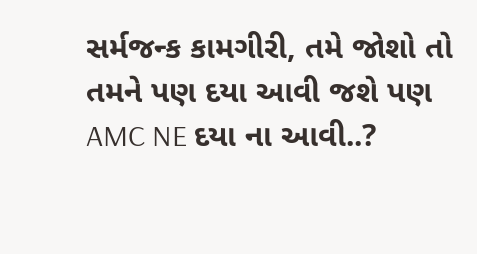સર્મજન્ક કામગીરી, તમે જોશો તો તમને પણ દયા આવી જશે પણ AMC NE દયા ના આવી..?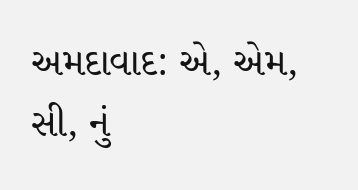અમદાવાદ: એ, એમ, સી, નું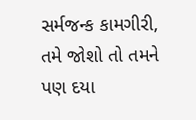સર્મજન્ક કામગીરી, તમે જોશો તો તમને પણ દયા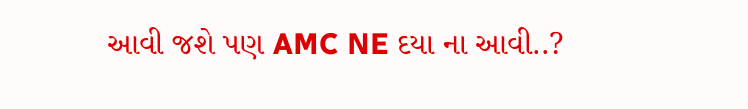આવી જશે પણ AMC NE દયા ના આવી..?